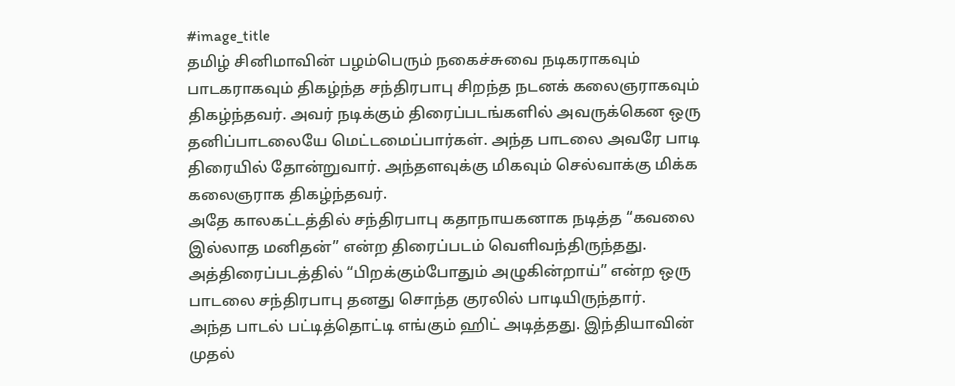#image_title
தமிழ் சினிமாவின் பழம்பெரும் நகைச்சுவை நடிகராகவும் பாடகராகவும் திகழ்ந்த சந்திரபாபு சிறந்த நடனக் கலைஞராகவும் திகழ்ந்தவர். அவர் நடிக்கும் திரைப்படங்களில் அவருக்கென ஒரு தனிப்பாடலையே மெட்டமைப்பார்கள். அந்த பாடலை அவரே பாடி திரையில் தோன்றுவார். அந்தளவுக்கு மிகவும் செல்வாக்கு மிக்க கலைஞராக திகழ்ந்தவர்.
அதே காலகட்டத்தில் சந்திரபாபு கதாநாயகனாக நடித்த “கவலை இல்லாத மனிதன்” என்ற திரைப்படம் வெளிவந்திருந்தது. அத்திரைப்படத்தில் “பிறக்கும்போதும் அழுகின்றாய்” என்ற ஒரு பாடலை சந்திரபாபு தனது சொந்த குரலில் பாடியிருந்தார்.
அந்த பாடல் பட்டித்தொட்டி எங்கும் ஹிட் அடித்தது. இந்தியாவின் முதல்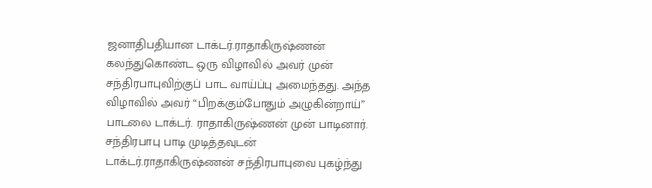ஜனாதிபதியான டாக்டர்.ராதாகிருஷ்ணன் கலந்துகொண்ட ஒரு விழாவில் அவர் முன் சந்திரபாபுவிற்குப் பாட வாய்ப்பு அமைந்தது. அந்த விழாவில் அவர் “பிறக்கும்போதும் அழுகின்றாய்” பாடலை டாக்டர். ராதாகிருஷ்ணன் முன் பாடினார்.
சந்திரபாபு பாடி முடித்தவுடன் டாக்டர்.ராதாகிருஷ்ணன் சந்திரபாபுவை புகழ்ந்து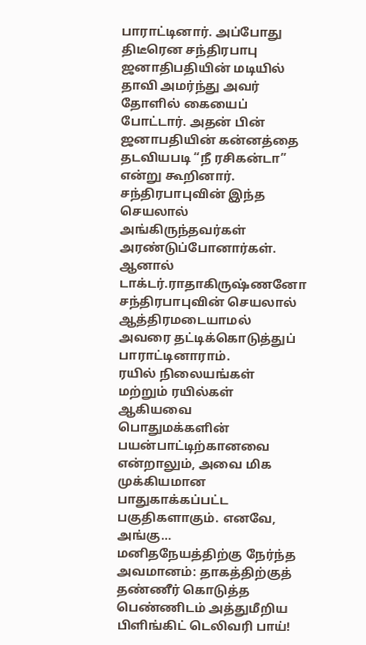பாராட்டினார். அப்போது திடீரென சந்திரபாபு ஜனாதிபதியின் மடியில் தாவி அமர்ந்து அவர் தோளில் கையைப் போட்டார். அதன் பின் ஜனாபதியின் கன்னத்தை தடவியபடி “நீ ரசிகன்டா” என்று கூறினார்.
சந்திரபாபுவின் இந்த செயலால் அங்கிருந்தவர்கள் அரண்டுப்போனார்கள். ஆனால் டாக்டர்.ராதாகிருஷ்ணனோ சந்திரபாபுவின் செயலால் ஆத்திரமடையாமல் அவரை தட்டிக்கொடுத்துப் பாராட்டினாராம்.
ரயில் நிலையங்கள் மற்றும் ரயில்கள் ஆகியவை பொதுமக்களின் பயன்பாட்டிற்கானவை என்றாலும், அவை மிக முக்கியமான பாதுகாக்கப்பட்ட பகுதிகளாகும். எனவே, அங்கு…
மனிதநேயத்திற்கு நேர்ந்த அவமானம்: தாகத்திற்குத் தண்ணீர் கொடுத்த பெண்ணிடம் அத்துமீறிய பிளிங்கிட் டெலிவரி பாய்!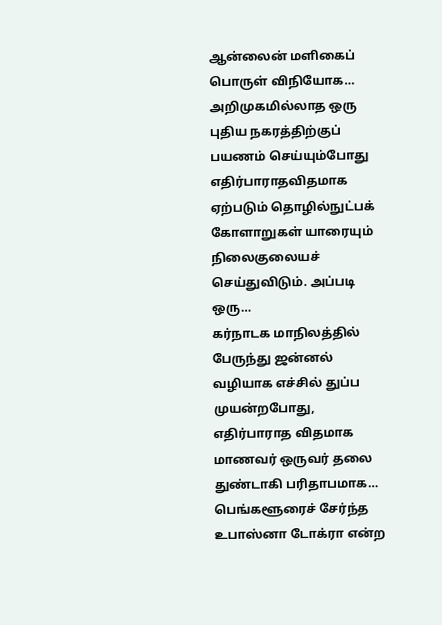ஆன்லைன் மளிகைப் பொருள் விநியோக…
அறிமுகமில்லாத ஒரு புதிய நகரத்திற்குப் பயணம் செய்யும்போது எதிர்பாராதவிதமாக ஏற்படும் தொழில்நுட்பக் கோளாறுகள் யாரையும் நிலைகுலையச் செய்துவிடும். அப்படி ஒரு…
கர்நாடக மாநிலத்தில் பேருந்து ஜன்னல் வழியாக எச்சில் துப்ப முயன்றபோது, எதிர்பாராத விதமாக மாணவர் ஒருவர் தலை துண்டாகி பரிதாபமாக…
பெங்களூரைச் சேர்ந்த உபாஸ்னா டோக்ரா என்ற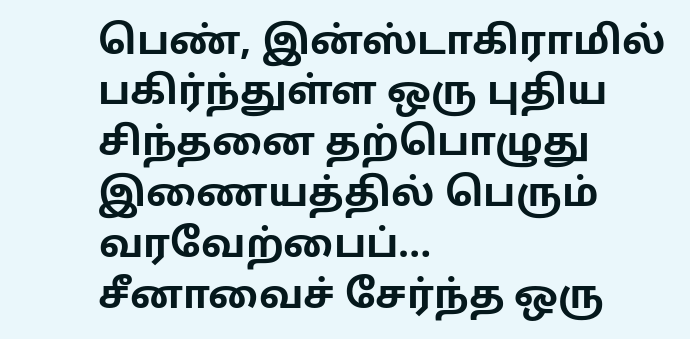பெண், இன்ஸ்டாகிராமில் பகிர்ந்துள்ள ஒரு புதிய சிந்தனை தற்பொழுது இணையத்தில் பெரும் வரவேற்பைப்…
சீனாவைச் சேர்ந்த ஒரு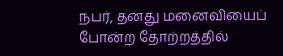நபர், தனது மனைவியைப் போன்ற தோற்றத்தில்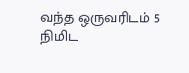வந்த ஒருவரிடம் 5 நிமிட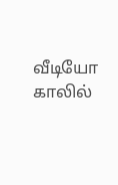வீடியோ காலில்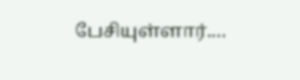பேசியுள்ளார்.…